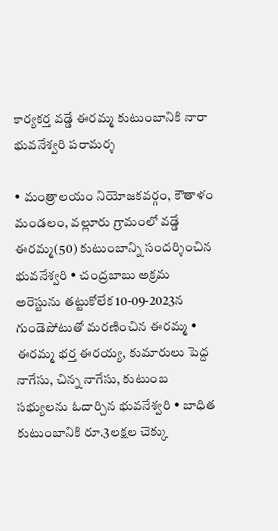కార్యకర్త వడ్డే ఈరమ్మ కుటుంబానికి నారా భువనేశ్వరి పరామర్శ

• మంత్రాలయం నియోజకవర్గం, కౌతాళం మండలం, వల్లూరు గ్రామంలో వడ్డే ఈరమ్మ(50) కుటుంబాన్ని సందర్శించిన భువనేశ్వరి • చంద్రబాబు అక్రమ అరెస్టును తట్టుకోలేక 10-09-2023న గుండెపోటుతో మరణించిన ఈరమ్మ • ఈరమ్మ భర్త ఈరయ్య, కుమారులు పెద్ద నాగేసు, చిన్న నాగేసు, కుటుంబ సభ్యులను ఓదార్చిన భువనేశ్వరి • బాధిత కుటుంబానికి రూ.3లక్షల చెక్కు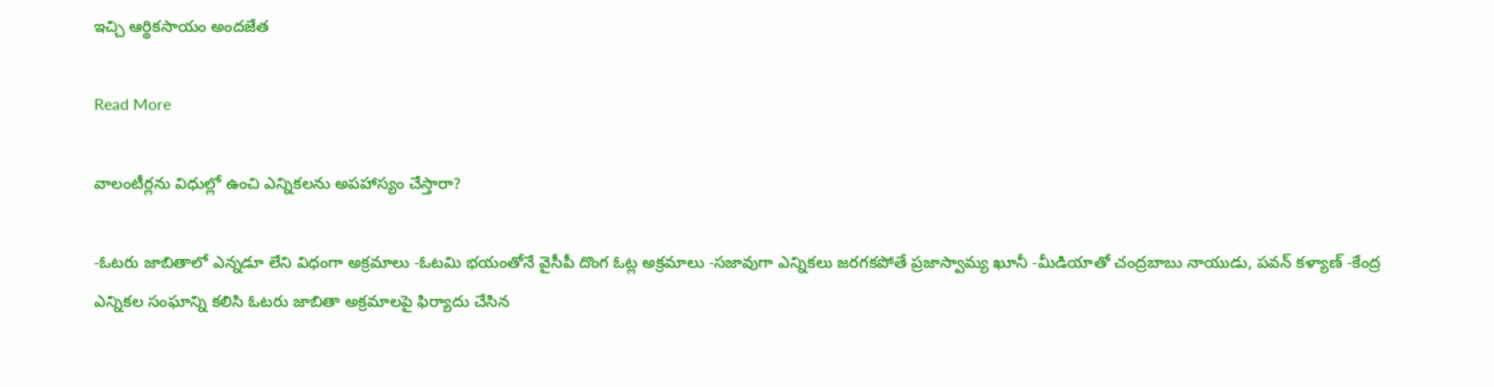ఇచ్చి ఆర్థికసాయం అందజేత

Read More

వాలంటీర్లను విధుల్లో ఉంచి ఎన్నికలను అపహాస్యం చేస్తారా?

-ఓటరు జాబితాలో ఎన్నడూ లేని విధంగా అక్రమాలు -ఓటమి భయంతోనే వైసీపీ దొంగ ఓట్ల అక్రమాలు -సజావుగా ఎన్నికలు జరగకపోతే ప్రజాస్వామ్య ఖూనీ -మీడియాతో చంద్రబాబు నాయుడు, పవన్ కళ్యాణ్ -కేంద్ర ఎన్నికల సంఘాన్ని కలిసి ఓటరు జాబితా అక్రమాలపై ఫిర్యాదు చేసిన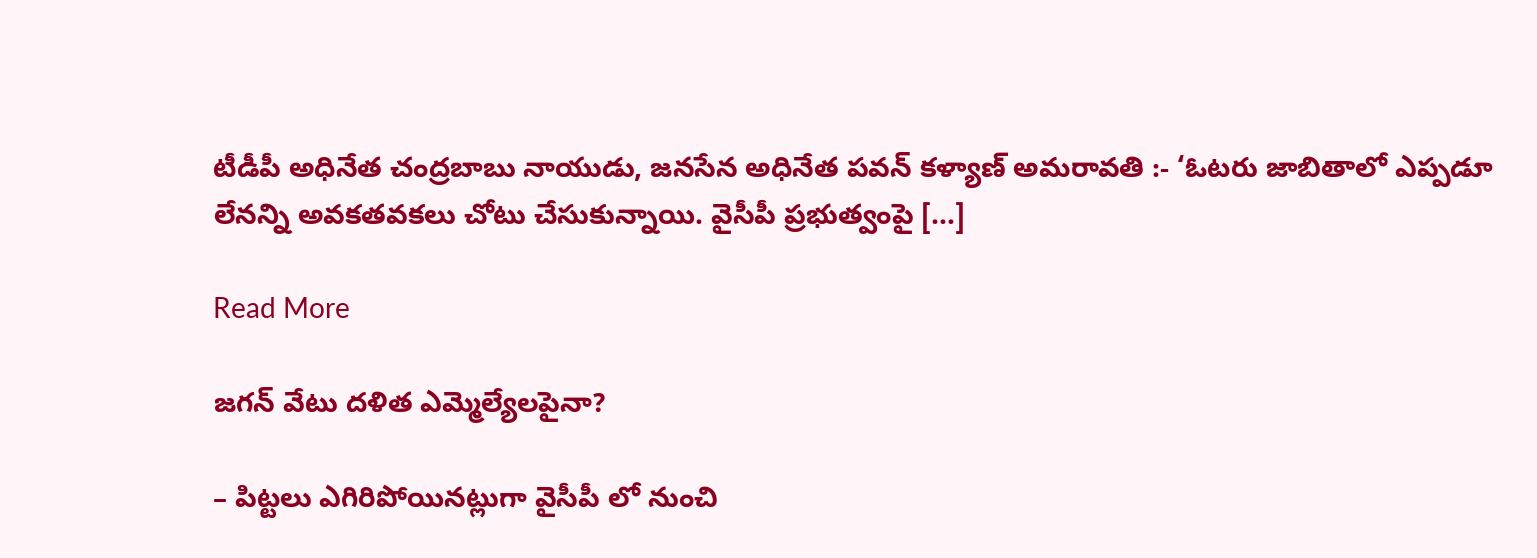టీడీపీ అధినేత చంద్రబాబు నాయుడు, జనసేన అధినేత పవన్ కళ్యాణ్ అమరావతి :- ‘ఓటరు జాబితాలో ఎప్పడూ లేనన్ని అవకతవకలు చోటు చేసుకున్నాయి. వైసీపీ ప్రభుత్వంపై […]

Read More

జగన్ వేటు దళిత ఎమ్మెల్యేలపైనా?

– పిట్టలు ఎగిరిపోయినట్లుగా వైసీపీ లో నుంచి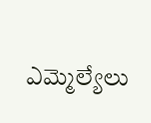ఎమ్మెల్యేలు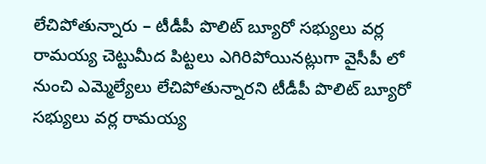లేచిపోతున్నారు – టీడీపీ పొలిట్ బ్యూరో సభ్యులు వర్ల రామయ్య చెట్టుమీద పిట్టలు ఎగిరిపోయినట్లుగా వైసీపీ లో నుంచి ఎమ్మెల్యేలు లేచిపోతున్నారని టీడీపీ పొలిట్ బ్యూరో సభ్యులు వర్ల రామయ్య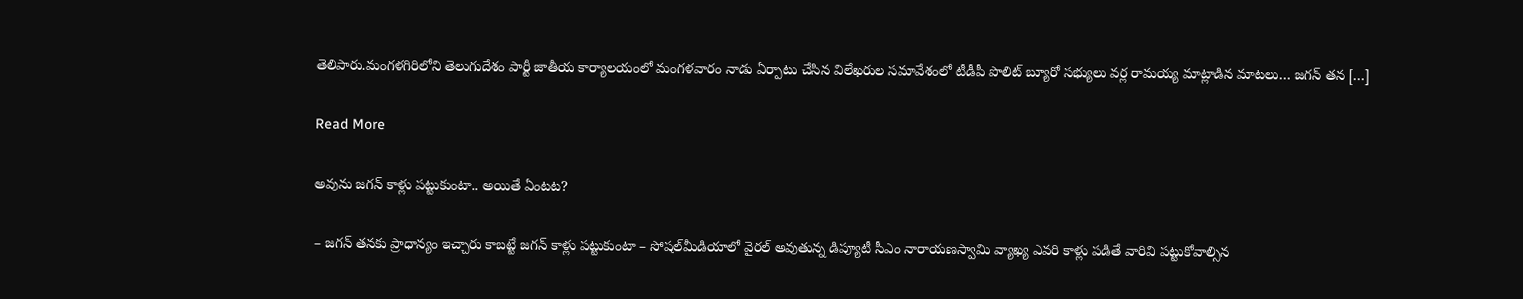తెలిపారు.మంగళగిరిలోని తెలుగుదేశం పార్టీ జాతీయ కార్యాలయంలో మంగళవారం నాడు ఏర్పాటు చేసిన విలేఖరుల సమావేశంలో టీడీపీ పొలిట్ బ్యూరో సభ్యులు వర్ల రామయ్య మాట్లాడిన మాటలు… జగన్ తన […]

Read More

అవును జగన్‌ కాళ్లు పట్టుకుంటా.. అయితే ఏంటట?

– జగన్ తనకు ప్రాధాన్యం ఇచ్చారు కాబట్టే జగన్ కాళ్లు పట్టుకుంటా – సోషల్‌మీడియాలో వైరల్‌ అవుతున్న డిప్యూటీ సీఎం నారాయణస్వామి వ్యాఖ్య ఎవరి కాళ్లు పడితే వారివి పట్టుకోవాల్సిన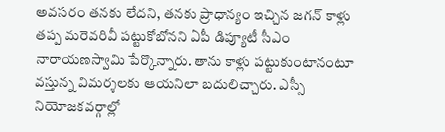అవసరం తనకు లేదని, తనకు ప్రాధాన్యం ఇచ్చిన జగన్ కాళ్లు తప్ప మరెవరివీ పట్టుకోబోనని ఏపీ డిప్యూటీ సీఎం నారాయణస్వామి పేర్కొన్నారు. తాను కాళ్లు పట్టుకుంటానంటూ వస్తున్న విమర్శలకు ఆయనిలా బదులిచ్చారు. ఎస్సీ నియోజకవర్గాల్లో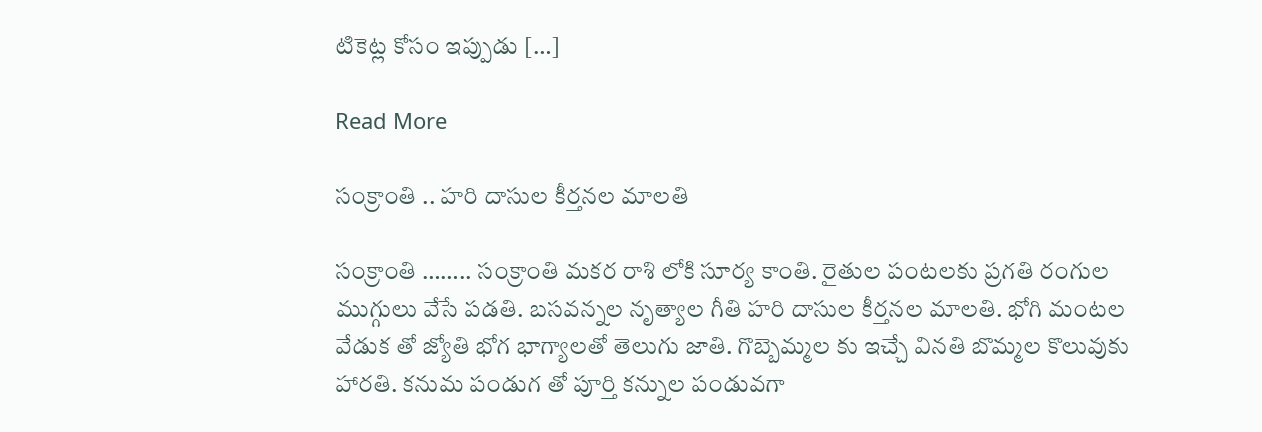టికెట్ల కోసం ఇప్పుడు […]

Read More

సంక్రాంతి .. హరి దాసుల కీర్తనల మాలతి

సంక్రాంతి …….. సంక్రాంతి మకర రాశి లోకి సూర్య కాంతి. రైతుల పంటలకు ప్రగతి రంగుల ముగ్గులు వేసే పడతి. బసవన్నల నృత్యాల గీతి హరి దాసుల కీర్తనల మాలతి. భోగి మంటల వేడుక తో జ్యోతి భోగ భాగ్యాలతో తెలుగు జాతి. గొబ్బెమ్మల కు ఇచ్చే వినతి బొమ్మల కొలువుకు హారతి. కనుమ పండుగ తో పూర్తి కన్నుల పండువగా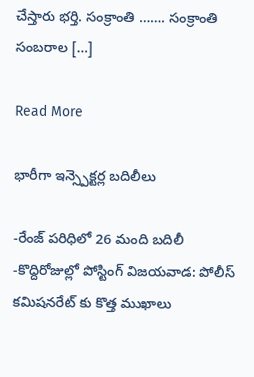చేస్తారు భర్తి. సంక్రాంతి ……. సంక్రాంతి సంబరాల […]

Read More

భారీగా ఇన్స్పెక్టర్ల బదిలీలు

-రేంజ్ పరిధిలో 26 మంది బదిలీ -కొద్దిరోజుల్లో పోస్టింగ్ విజయవాడ: పోలీస్ కమిషనరేట్ కు కొత్త ముఖాలు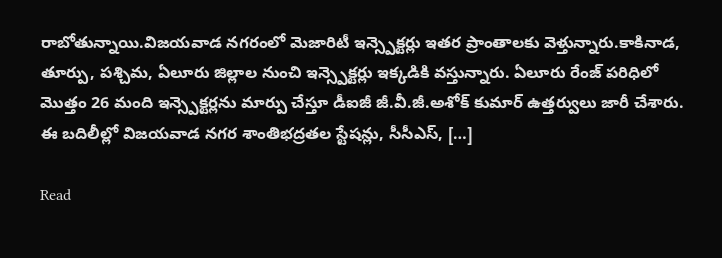రాబోతున్నాయి.విజయవాడ నగరంలో మెజారిటీ ఇన్స్పెక్టర్లు ఇతర ప్రాంతాలకు వెళ్తున్నారు.కాకినాడ, తూర్పు, పశ్చిమ, ఏలూరు జిల్లాల నుంచి ఇన్స్పెక్టర్లు ఇక్కడికి వస్తున్నారు. ఏలూరు రేంజ్ పరిధిలో మొత్తం 26 మంది ఇన్స్పెక్టర్లను మార్పు చేస్తూ డీఐజీ జీ.వీ.జీ.అశోక్ కుమార్ ఉత్తర్వులు జారీ చేశారు. ఈ బదిలీల్లో విజయవాడ నగర శాంతిభద్రతల స్టేషన్లు, సీసీఎస్, […]

Read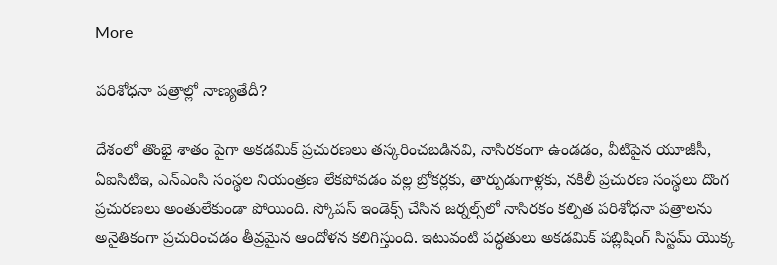More

పరిశోధనా పత్రాల్లో నాణ్యతేదీ?

దేశంలో తొంభై శాతం పైగా అకడమిక్ ప్రచురణలు తస్కరించబడినవి, నాసిరకంగా ఉండడం, వీటిపైన యూజీసీ, ఏఐసిటిఇ, ఎన్ఎంసి సంస్థల నియంత్రణ లేకపోవడం వల్ల బ్రోకర్లకు, తార్పుడుగాళ్లకు, నకిలీ ప్రచురణ సంస్థలు దొంగ ప్రచురణలు అంతులేకుండా పోయింది. స్కోపస్ ఇండెక్స్ చేసిన జర్నల్స్‌లో నాసిరకం కల్పిత పరిశోధనా పత్రాలను అనైతికంగా ప్రచురించడం తీవ్రమైన ఆందోళన కలిగిస్తుంది. ఇటువంటి పద్ధతులు అకడమిక్ పబ్లిషింగ్ సిస్టమ్ యొక్క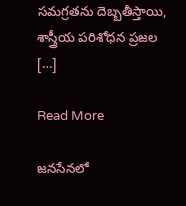సమగ్రతను దెబ్బతీస్తాయి, శాస్త్రీయ పరిశోధన ప్రజల […]

Read More

జనసేనలో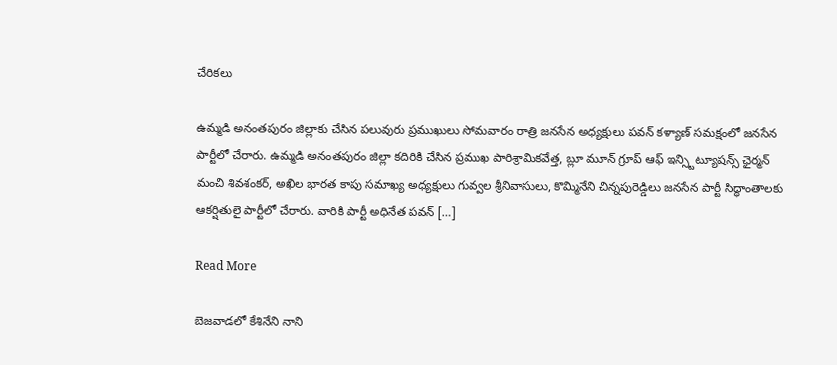చేరికలు

ఉమ్మడి అనంతపురం జిల్లాకు చేసిన పలువురు ప్రముఖులు సోమవారం రాత్రి జనసేన అధ్యక్షులు పవన్ కళ్యాణ్ సమక్షంలో జనసేన పార్టీలో చేరారు. ఉమ్మడి అనంతపురం జిల్లా కదిరికి చేసిన ప్రముఖ పారిశ్రామికవేత్త, బ్లూ మూన్ గ్రూప్ ఆఫ్ ఇన్స్టిట్యూషన్స్ ఛైర్మన్ మంచి శివశంకర్, అఖిల భారత కాపు సమాఖ్య అధ్యక్షులు గువ్వల శ్రీనివాసులు, కొమ్మినేని చిన్నపురెడ్డిలు జనసేన పార్టీ సిద్ధాంతాలకు ఆకర్షితులై పార్టీలో చేరారు. వారికి పార్టీ అధినేత పవన్ […]

Read More

బెజవాడలో కేశినేని నాని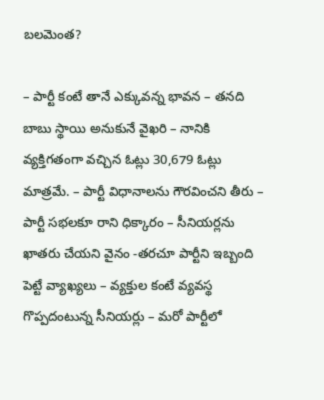బలమెంత?

– పార్టీ కంటే తానే ఎక్కువన్న భావన – తనది బాబు స్థాయి అనుకునే వైఖరి – నానికి వ్యక్తిగతంగా వచ్చిన ఓట్లు 30,679 ఓట్లు మాత్రమే. – పార్టీ విధానాలను గౌరవించని తీరు – పార్టీ సభలకూ రాని ధిక్కారం – సీనియర్లను ఖాతరు చేయని వైనం -తరచూ పార్టీని ఇబ్బంది పెట్టే వ్యాఖ్యలు – వ్యక్తుల కంటే వ్యవస్థ గొప్పదంటున్న సీనియర్లు – మరో పార్టీలో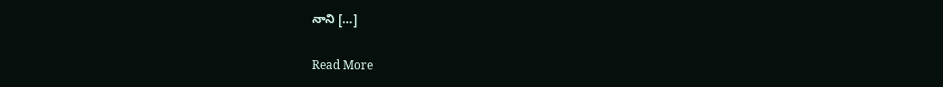నాని […]

Read More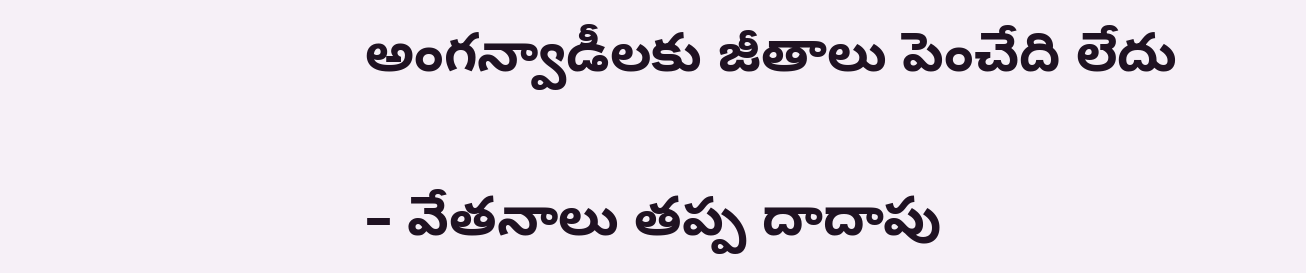అంగన్వాడీలకు జీతాలు పెంచేది లేదు

– వేతనాలు తప్ప దాదాపు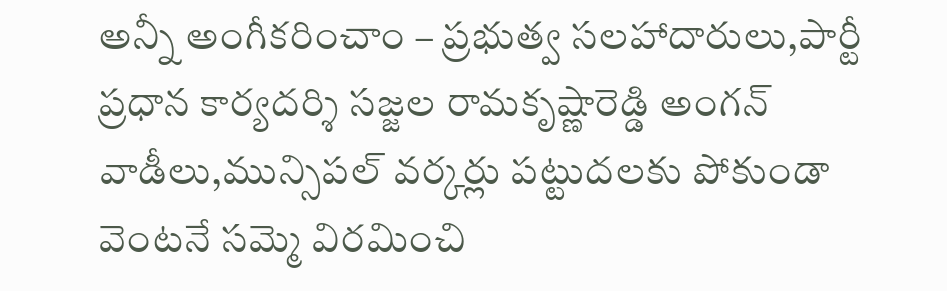అన్నీ అంగీకరించాం – ప్రభుత్వ సలహాదారులు,పార్టీ ప్రధాన కార్యదర్శి సజ్జల రామకృష్ణారెడ్డి అంగన్ వాడీలు,మున్సిపల్ వర్కర్లు పట్టుదలకు పోకుండా వెంటనే సమ్మె విరమించి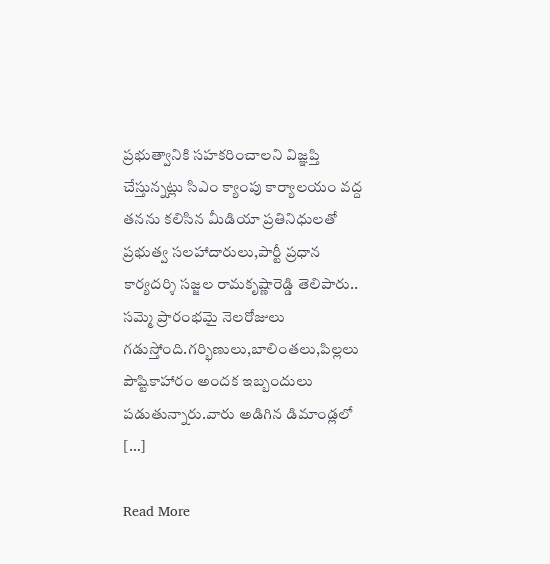ప్రభుత్వానికి సహకరించాలని విజ్ఞప్తి చేస్తున్నట్లు సిఎం క్యాంపు కార్యాలయం వద్ద తనను కలిసిన మీడియా ప్రతినిధులతో ప్రభుత్వ సలహాదారులు,పార్టీ ప్రధాన కార్యదర్శి సజ్జల రామకృష్ణారెడ్డి తెలిపారు.. సమ్మె ప్రారంభమై నెలరోజులు గడుస్తోంది.గర్భిణులు,బాలింతలు,పిల్లలు పౌష్టికాహారం అందక ఇబ్బందులు పడుతున్నారు.వారు అడిగిన డిమాండ్లలో […]

Read More